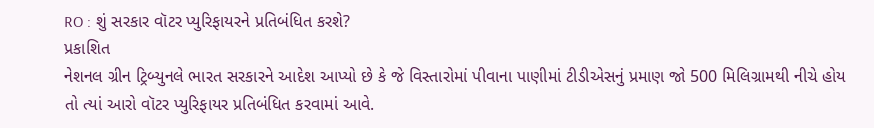RO : શું સરકાર વૉટર પ્યુરિફાયરને પ્રતિબંધિત કરશે?
પ્રકાશિત
નેશનલ ગ્રીન ટ્રિબ્યુનલે ભારત સરકારને આદેશ આપ્યો છે કે જે વિસ્તારોમાં પીવાના પાણીમાં ટીડીએસનું પ્રમાણ જો 500 મિલિગ્રામથી નીચે હોય તો ત્યાં આરો વૉટર પ્યુરિફાયર પ્રતિબંધિત કરવામાં આવે.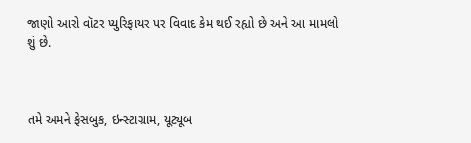જાણો આરો વૉટર પ્યુરિફાયર પર વિવાદ કેમ થઈ રહ્યો છે અને આ મામલો શું છે.



તમે અમને ફેસબુક, ઇન્સ્ટાગ્રામ, યૂટ્યૂબ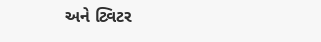અને ટ્વિટર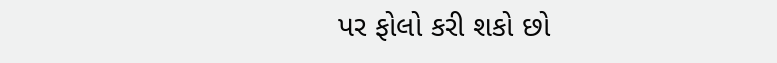પર ફોલો કરી શકો છો